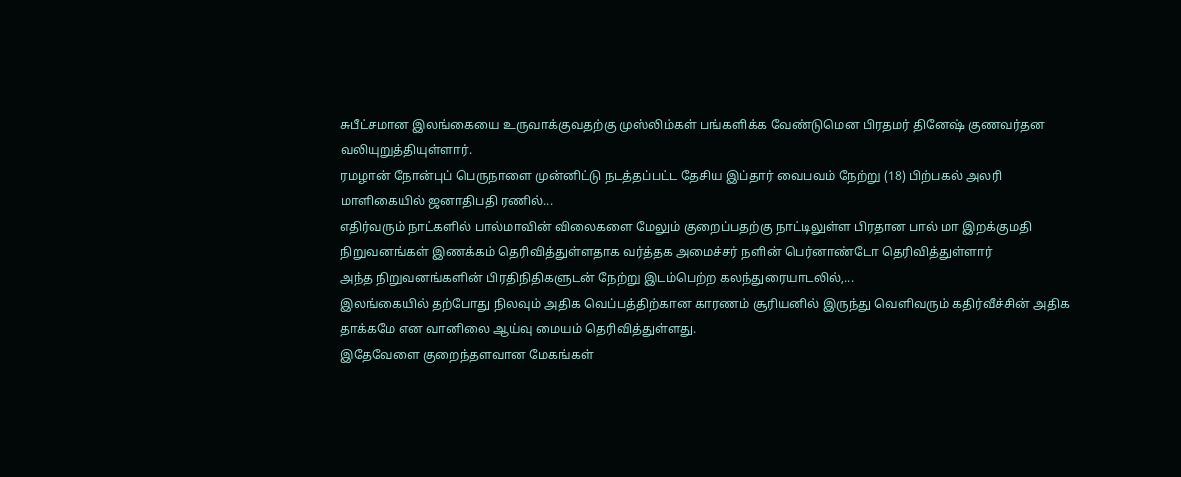சுபீட்சமான இலங்கையை உருவாக்குவதற்கு முஸ்லிம்கள் பங்களிக்க வேண்டுமென பிரதமர் தினேஷ் குணவர்தன வலியுறுத்தியுள்ளார்.
ரமழான் நோன்புப் பெருநாளை முன்னிட்டு நடத்தப்பட்ட தேசிய இப்தார் வைபவம் நேற்று (18) பிற்பகல் அலரி மாளிகையில் ஜனாதிபதி ரணில்...
எதிர்வரும் நாட்களில் பால்மாவின் விலைகளை மேலும் குறைப்பதற்கு நாட்டிலுள்ள பிரதான பால் மா இறக்குமதி நிறுவனங்கள் இணக்கம் தெரிவித்துள்ளதாக வர்த்தக அமைச்சர் நளின் பெர்னாண்டோ தெரிவித்துள்ளார்
அந்த நிறுவனங்களின் பிரதிநிதிகளுடன் நேற்று இடம்பெற்ற கலந்துரையாடலில்,...
இலங்கையில் தற்போது நிலவும் அதிக வெப்பத்திற்கான காரணம் சூரியனில் இருந்து வெளிவரும் கதிர்வீச்சின் அதிக தாக்கமே என வானிலை ஆய்வு மையம் தெரிவித்துள்ளது.
இதேவேளை குறைந்தளவான மேகங்கள்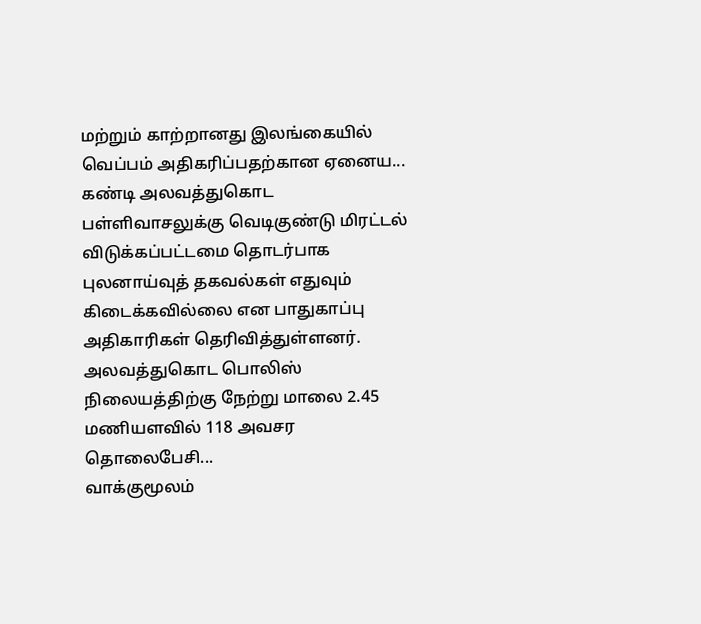மற்றும் காற்றானது இலங்கையில் வெப்பம் அதிகரிப்பதற்கான ஏனைய...
கண்டி அலவத்துகொட பள்ளிவாசலுக்கு வெடிகுண்டு மிரட்டல் விடுக்கப்பட்டமை தொடர்பாக புலனாய்வுத் தகவல்கள் எதுவும் கிடைக்கவில்லை என பாதுகாப்பு அதிகாரிகள் தெரிவித்துள்ளனர்.
அலவத்துகொட பொலிஸ் நிலையத்திற்கு நேற்று மாலை 2.45 மணியளவில் 118 அவசர தொலைபேசி...
வாக்குமூலம்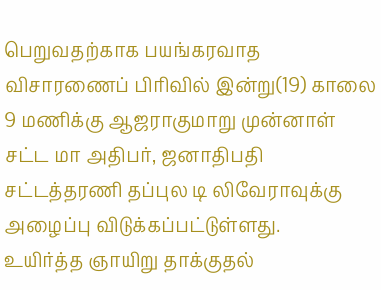பெறுவதற்காக பயங்கரவாத விசாரணைப் பிரிவில் இன்று(19) காலை 9 மணிக்கு ஆஜராகுமாறு முன்னாள் சட்ட மா அதிபர், ஜனாதிபதி சட்டத்தரணி தப்புல டி லிவேராவுக்கு அழைப்பு விடுக்கப்பட்டுள்ளது.
உயிர்த்த ஞாயிறு தாக்குதல்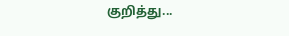குறித்து...